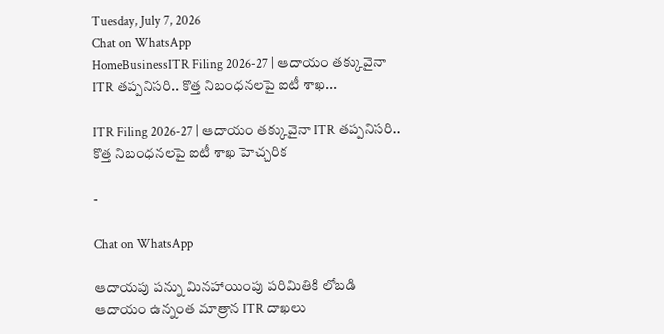Tuesday, July 7, 2026
Chat on WhatsApp
HomeBusinessITR Filing 2026-27 | ఆదాయం తక్కువైనా ITR తప్పనిసరి.. కొత్త నిబంధనలపై ఐటీ శాఖ...

ITR Filing 2026-27 | ఆదాయం తక్కువైనా ITR తప్పనిసరి.. కొత్త నిబంధనలపై ఐటీ శాఖ హెచ్చరిక

-

Chat on WhatsApp

ఆదాయపు పన్ను మినహాయింపు పరిమితికి లోబడి ఆదాయం ఉన్నంత మాత్రాన ITR దాఖలు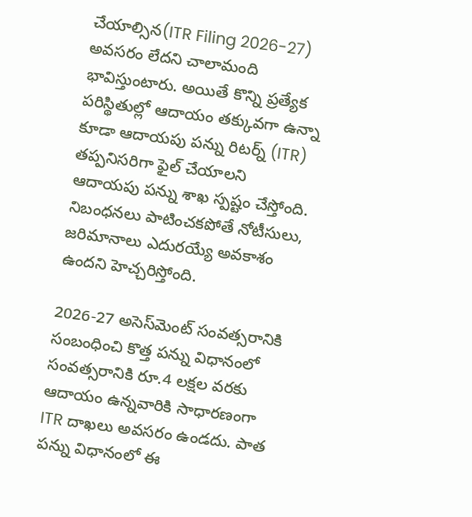చేయాల్సిన(ITR Filing 2026-27) అవసరం లేదని చాలామంది భావిస్తుంటారు. అయితే కొన్ని ప్రత్యేక పరిస్థితుల్లో ఆదాయం తక్కువగా ఉన్నా కూడా ఆదాయపు పన్ను రిటర్న్ (ITR) తప్పనిసరిగా ఫైల్ చేయాలని ఆదాయపు పన్ను శాఖ స్పష్టం చేస్తోంది. నిబంధనలు పాటించకపోతే నోటీసులు, జరిమానాలు ఎదురయ్యే అవకాశం ఉందని హెచ్చరిస్తోంది.

2026-27 అసెస్‌మెంట్ సంవత్సరానికి సంబంధించి కొత్త పన్ను విధానంలో సంవత్సరానికి రూ.4 లక్షల వరకు ఆదాయం ఉన్నవారికి సాధారణంగా ITR దాఖలు అవసరం ఉండదు. పాత పన్ను విధానంలో ఈ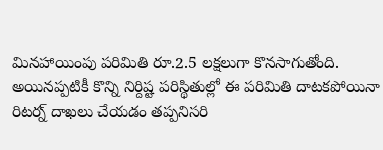మినహాయింపు పరిమితి రూ.2.5 లక్షలుగా కొనసాగుతోంది. అయినప్పటికీ కొన్ని నిర్దిష్ట పరిస్థితుల్లో ఈ పరిమితి దాటకపోయినా రిటర్న్ దాఖలు చేయడం తప్పనిసరి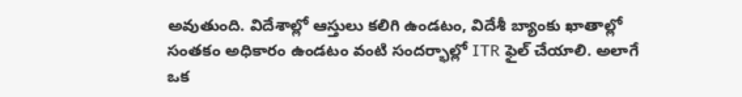అవుతుంది. విదేశాల్లో ఆస్తులు కలిగి ఉండటం, విదేశీ బ్యాంకు ఖాతాల్లో సంతకం అధికారం ఉండటం వంటి సందర్భాల్లో ITR ఫైల్ చేయాలి. అలాగే ఒక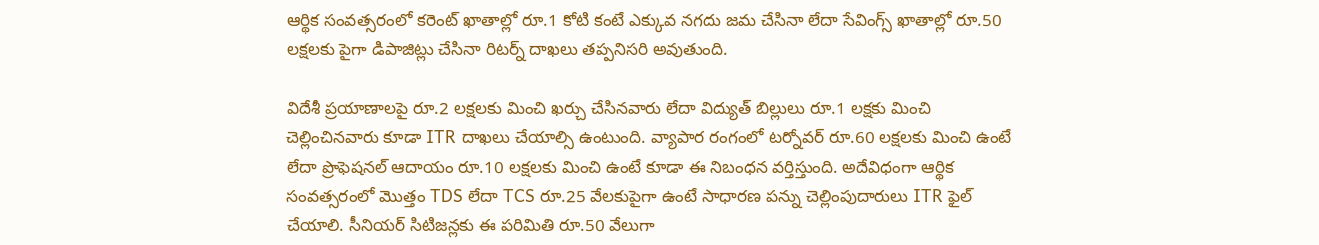ఆర్థిక సంవత్సరంలో కరెంట్ ఖాతాల్లో రూ.1 కోటి కంటే ఎక్కువ నగదు జమ చేసినా లేదా సేవింగ్స్ ఖాతాల్లో రూ.50 లక్షలకు పైగా డిపాజిట్లు చేసినా రిటర్న్ దాఖలు తప్పనిసరి అవుతుంది.

విదేశీ ప్రయాణాలపై రూ.2 లక్షలకు మించి ఖర్చు చేసినవారు లేదా విద్యుత్ బిల్లులు రూ.1 లక్షకు మించి చెల్లించినవారు కూడా ITR దాఖలు చేయాల్సి ఉంటుంది. వ్యాపార రంగంలో టర్నోవర్ రూ.60 లక్షలకు మించి ఉంటే లేదా ప్రొఫెషనల్ ఆదాయం రూ.10 లక్షలకు మించి ఉంటే కూడా ఈ నిబంధన వర్తిస్తుంది. అదేవిధంగా ఆర్థిక సంవత్సరంలో మొత్తం TDS లేదా TCS రూ.25 వేలకుపైగా ఉంటే సాధారణ పన్ను చెల్లింపుదారులు ITR ఫైల్ చేయాలి. సీనియర్ సిటిజన్లకు ఈ పరిమితి రూ.50 వేలుగా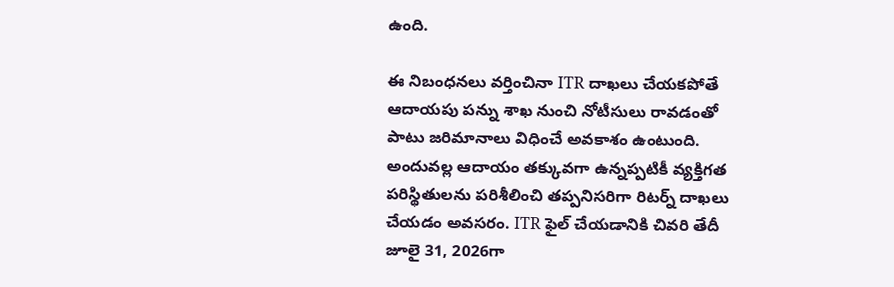ఉంది.

ఈ నిబంధనలు వర్తించినా ITR దాఖలు చేయకపోతే ఆదాయపు పన్ను శాఖ నుంచి నోటీసులు రావడంతో పాటు జరిమానాలు విధించే అవకాశం ఉంటుంది. అందువల్ల ఆదాయం తక్కువగా ఉన్నప్పటికీ వ్యక్తిగత పరిస్థితులను పరిశీలించి తప్పనిసరిగా రిటర్న్ దాఖలు చేయడం అవసరం. ITR ఫైల్ చేయడానికి చివరి తేదీ జూలై 31, 2026గా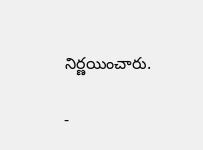నిర్ణయించారు.

-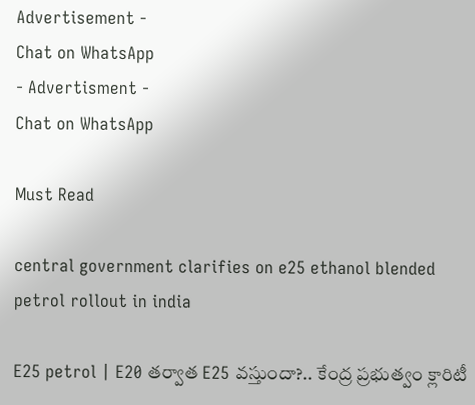Advertisement -
Chat on WhatsApp
- Advertisment -
Chat on WhatsApp

Must Read

central government clarifies on e25 ethanol blended petrol rollout in india

E25 petrol | E20 తర్వాత E25 వస్తుందా?.. కేంద్ర ప్రభుత్వం క్లారిటీ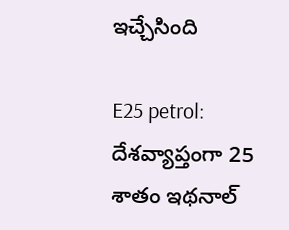ఇచ్చేసింది

E25 petrol: దేశవ్యాప్తంగా 25 శాతం ఇథనాల్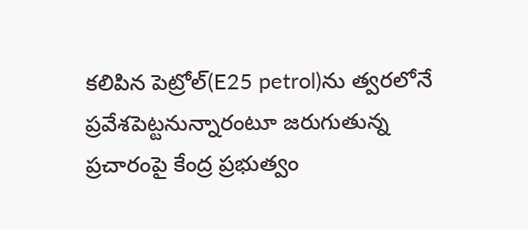కలిపిన పెట్రోల్(E25 petrol)ను త్వరలోనే ప్రవేశపెట్టనున్నారంటూ జరుగుతున్న ప్రచారంపై కేంద్ర ప్రభుత్వం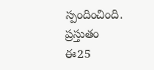స్పందించింది. ప్రస్తుతం ఈ25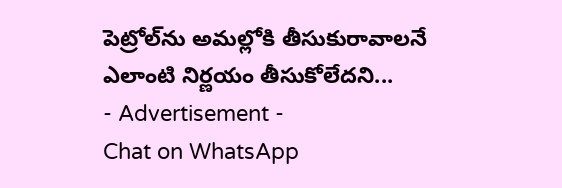పెట్రోల్‌ను అమల్లోకి తీసుకురావాలనే ఎలాంటి నిర్ణయం తీసుకోలేదని...
- Advertisement -
Chat on WhatsApp